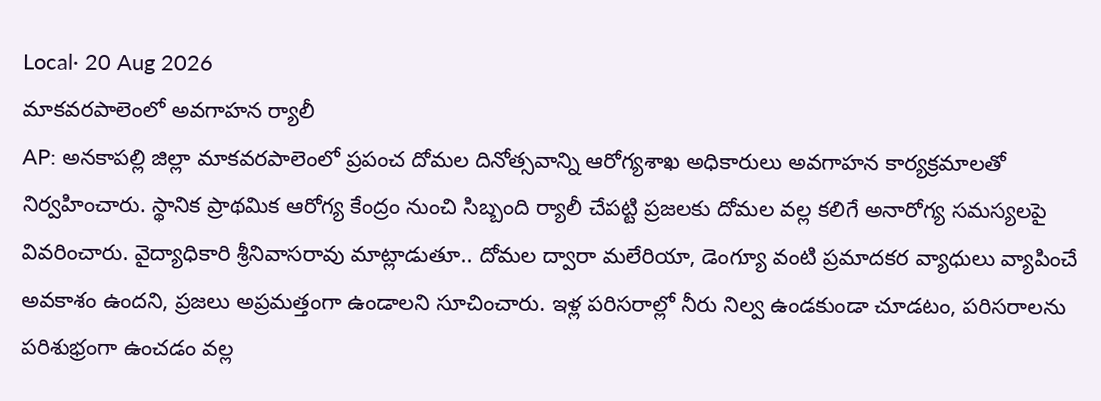Local· 20 Aug 2026
మాకవరపాలెంలో అవగాహన ర్యాలీ
AP: అనకాపల్లి జిల్లా మాకవరపాలెంలో ప్రపంచ దోమల దినోత్సవాన్ని ఆరోగ్యశాఖ అధికారులు అవగాహన కార్యక్రమాలతో నిర్వహించారు. స్థానిక ప్రాథమిక ఆరోగ్య కేంద్రం నుంచి సిబ్బంది ర్యాలీ చేపట్టి ప్రజలకు దోమల వల్ల కలిగే అనారోగ్య సమస్యలపై వివరించారు. వైద్యాధికారి శ్రీనివాసరావు మాట్లాడుతూ.. దోమల ద్వారా మలేరియా, డెంగ్యూ వంటి ప్రమాదకర వ్యాధులు వ్యాపించే అవకాశం ఉందని, ప్రజలు అప్రమత్తంగా ఉండాలని సూచించారు. ఇళ్ల పరిసరాల్లో నీరు నిల్వ ఉండకుండా చూడటం, పరిసరాలను పరిశుభ్రంగా ఉంచడం వల్ల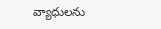వ్యాధులను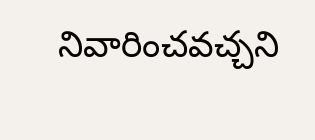నివారించవచ్చని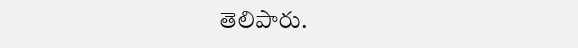తెలిపారు.